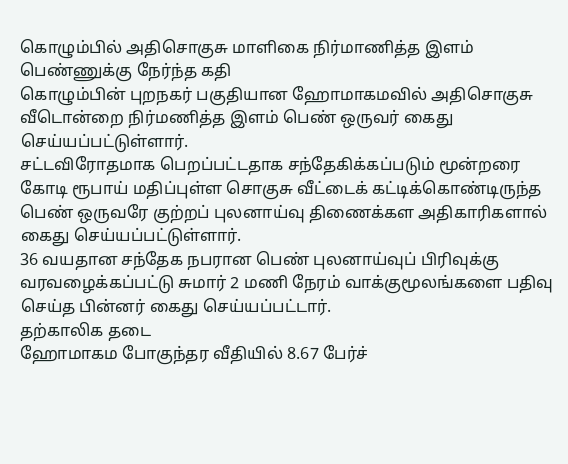கொழும்பில் அதிசொகுசு மாளிகை நிர்மாணித்த இளம் பெண்ணுக்கு நேர்ந்த கதி
கொழும்பின் புறநகர் பகுதியான ஹோமாகமவில் அதிசொகுசு வீடொன்றை நிர்மணித்த இளம் பெண் ஒருவர் கைது செய்யப்பட்டுள்ளார்.
சட்டவிரோதமாக பெறப்பட்டதாக சந்தேகிக்கப்படும் மூன்றரை கோடி ரூபாய் மதிப்புள்ள சொகுசு வீட்டைக் கட்டிக்கொண்டிருந்த பெண் ஒருவரே குற்றப் புலனாய்வு திணைக்கள அதிகாரிகளால் கைது செய்யப்பட்டுள்ளார்.
36 வயதான சந்தேக நபரான பெண் புலனாய்வுப் பிரிவுக்கு வரவழைக்கப்பட்டு சுமார் 2 மணி நேரம் வாக்குமூலங்களை பதிவு செய்த பின்னர் கைது செய்யப்பட்டார்.
தற்காலிக தடை
ஹோமாகம போகுந்தர வீதியில் 8.67 பேர்ச்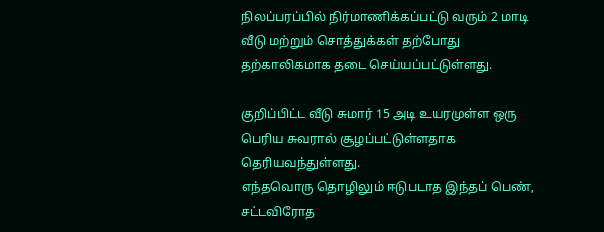நிலப்பரப்பில் நிர்மாணிக்கப்பட்டு வரும் 2 மாடி வீடு மற்றும் சொத்துக்கள் தற்போது தற்காலிகமாக தடை செய்யப்பட்டுள்ளது.

குறிப்பிட்ட வீடு சுமார் 15 அடி உயரமுள்ள ஒரு பெரிய சுவரால் சூழப்பட்டுள்ளதாக தெரியவந்துள்ளது.
எந்தவொரு தொழிலும் ஈடுபடாத இந்தப் பெண், சட்டவிரோத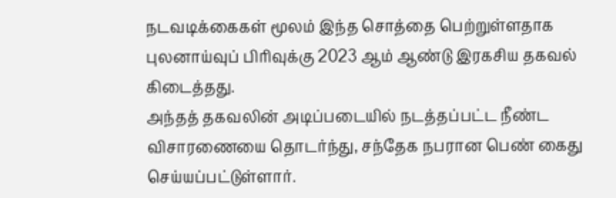நடவடிக்கைகள் மூலம் இந்த சொத்தை பெற்றுள்ளதாக புலனாய்வுப் பிரிவுக்கு 2023 ஆம் ஆண்டு இரகசிய தகவல் கிடைத்தது.
அந்தத் தகவலின் அடிப்படையில் நடத்தப்பட்ட நீண்ட விசாரணையை தொடர்ந்து, சந்தேக நபரான பெண் கைது செய்யப்பட்டுள்ளார்.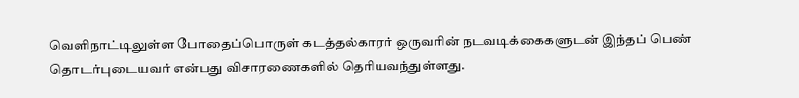வெளிநாட்டிலுள்ள போதைப்பொருள் கடத்தல்காரர் ஒருவரின் நடவடிக்கைகளுடன் இந்தப் பெண் தொடர்புடையவர் என்பது விசாரணைகளில் தெரியவந்துள்ளது.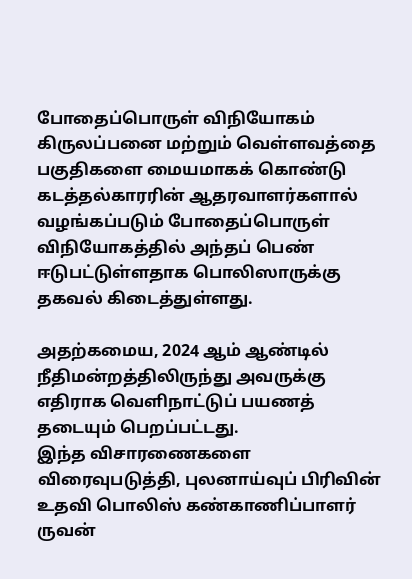போதைப்பொருள் விநியோகம்
கிருலப்பனை மற்றும் வெள்ளவத்தை பகுதிகளை மையமாகக் கொண்டு கடத்தல்காரரின் ஆதரவாளர்களால் வழங்கப்படும் போதைப்பொருள் விநியோகத்தில் அந்தப் பெண் ஈடுபட்டுள்ளதாக பொலிஸாருக்கு தகவல் கிடைத்துள்ளது.

அதற்கமைய, 2024 ஆம் ஆண்டில் நீதிமன்றத்திலிருந்து அவருக்கு எதிராக வெளிநாட்டுப் பயணத் தடையும் பெறப்பட்டது.
இந்த விசாரணைகளை விரைவுபடுத்தி, புலனாய்வுப் பிரிவின் உதவி பொலிஸ் கண்காணிப்பாளர் ருவன்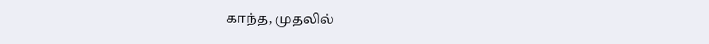காந்த, முதலில்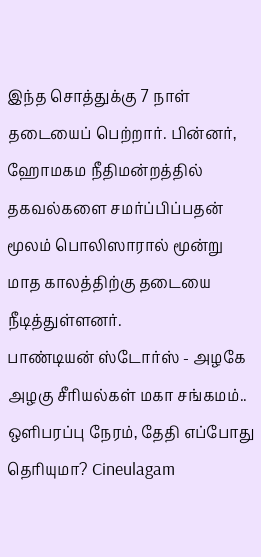இந்த சொத்துக்கு 7 நாள் தடையைப் பெற்றார். பின்னர், ஹோமகம நீதிமன்றத்தில் தகவல்களை சமர்ப்பிப்பதன் மூலம் பொலிஸாரால் மூன்று மாத காலத்திற்கு தடையை நீடித்துள்ளனர்.
பாண்டியன் ஸ்டோர்ஸ் - அழகே அழகு சீரியல்கள் மகா சங்கமம்.. ஒளிபரப்பு நேரம், தேதி எப்போது தெரியுமா? Cineulagam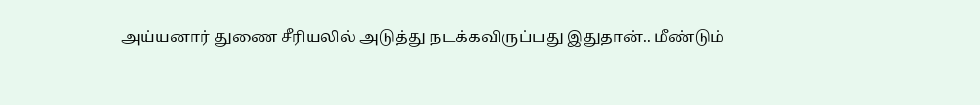அய்யனார் துணை சீரியலில் அடுத்து நடக்கவிருப்பது இதுதான்.. மீண்டும்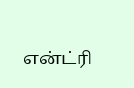என்ட்ரி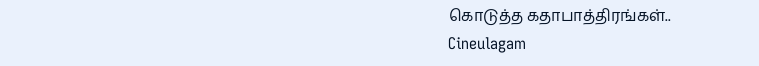கொடுத்த கதாபாத்திரங்கள்.. Cineulagam